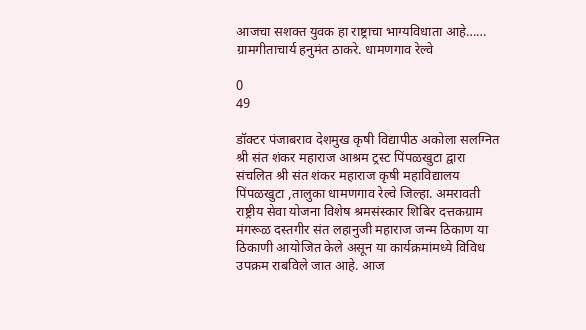आजचा सशक्त युवक हा राष्ट्राचा भाग्यविधाता आहे…… ग्रामगीताचार्य हनुमंत ठाकरे. धामणगाव रेल्वे

0
49

डॉक्टर पंजाबराव देशमुख कृषी विद्यापीठ अकोला सलग्नित श्री संत शंकर महाराज आश्रम ट्रस्ट पिंपळखुटा द्वारा संचलित श्री संत शंकर महाराज कृषी महाविद्यालय पिंपळखुटा ,तालुका धामणगाव रेल्वे जिल्हा. अमरावती राष्ट्रीय सेवा योजना विशेष श्रमसंस्कार शिबिर दत्तकग्राम मंगरूळ दस्तगीर संत लहानुजी महाराज जन्म ठिकाण या ठिकाणी आयोजित केले असून या कार्यक्रमांमध्ये विविध उपक्रम राबविले जात आहे. आज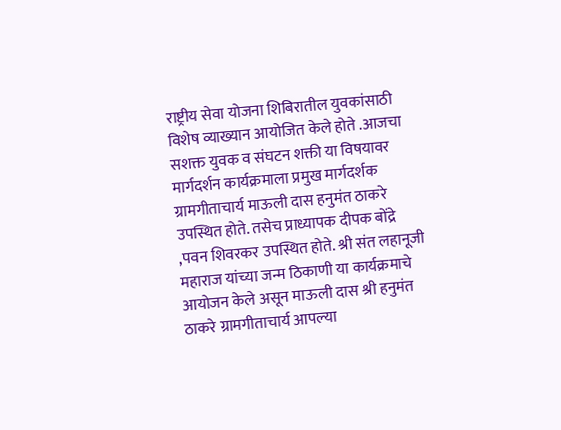राष्ट्रीय सेवा योजना शिबिरातील युवकांसाठी विशेष व्याख्यान आयोजित केले होते .आजचा सशक्त युवक व संघटन शक्ती या विषयावर मार्गदर्शन कार्यक्रमाला प्रमुख मार्गदर्शक ग्रामगीताचार्य माऊली दास हनुमंत ठाकरे उपस्थित होते. तसेच प्राध्यापक दीपक बोंद्रे ,पवन शिवरकर उपस्थित होते. श्री संत लहानूजी महाराज यांच्या जन्म ठिकाणी या कार्यक्रमाचे आयोजन केले असून माऊली दास श्री हनुमंत ठाकरे ग्रामगीताचार्य आपल्या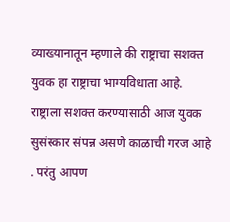व्याख्यानातून म्हणाले की राष्ट्राचा सशक्त युवक हा राष्ट्राचा भाग्यविधाता आहे. राष्ट्राला सशक्त करण्यासाठी आज युवक सुसंस्कार संपन्न असणे काळाची गरज आहे . परंतु आपण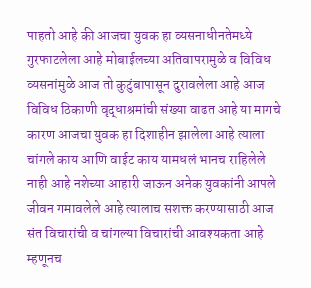पाहतो आहे की आजचा युवक हा व्यसनाधीनतेमध्ये गुरफाटलेला आहे मोबाईलच्या अतिवापरामुळे व विविध व्यसनांमुळे आज तो कुटुंबापासून दुरावलेला आहे आज विविध ठिकाणी वृद्धाश्रमांची संख्या वाढत आहे या मागचे कारण आजचा युवक हा दिशाहीन झालेला आहे त्याला चांगले काय आणि वाईट काय यामधलं भानच राहिलेले नाही आहे नशेच्या आहारी जाऊन अनेक युवकांनी आपले जीवन गमावलेले आहे त्यालाच सशक्त करण्यासाठी आज संत विचारांची व चांगल्या विचारांची आवश्यकता आहे म्हणूनच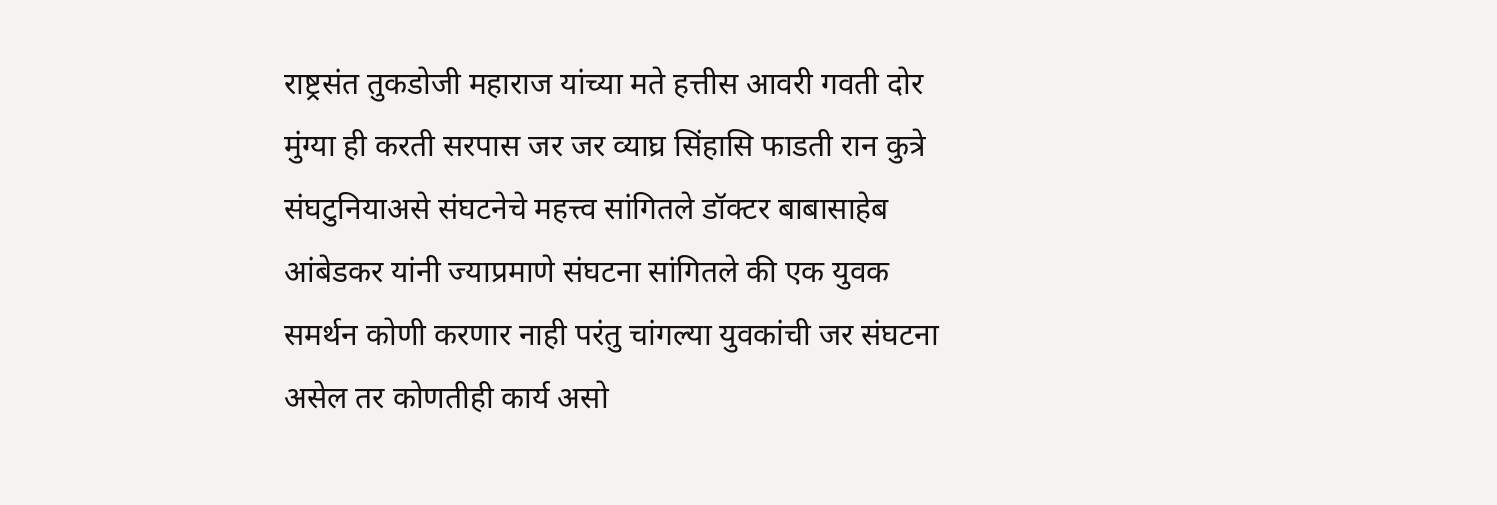राष्ट्रसंत तुकडोजी महाराज यांच्या मते हत्तीस आवरी गवती दोर मुंग्या ही करती सरपास जर जर व्याघ्र सिंहासि फाडती रान कुत्रे संघटुनियाअसे संघटनेचे महत्त्व सांगितले डॉक्टर बाबासाहेब आंबेडकर यांनी ज्याप्रमाणे संघटना सांगितले की एक युवक समर्थन कोणी करणार नाही परंतु चांगल्या युवकांची जर संघटना असेल तर कोणतीही कार्य असो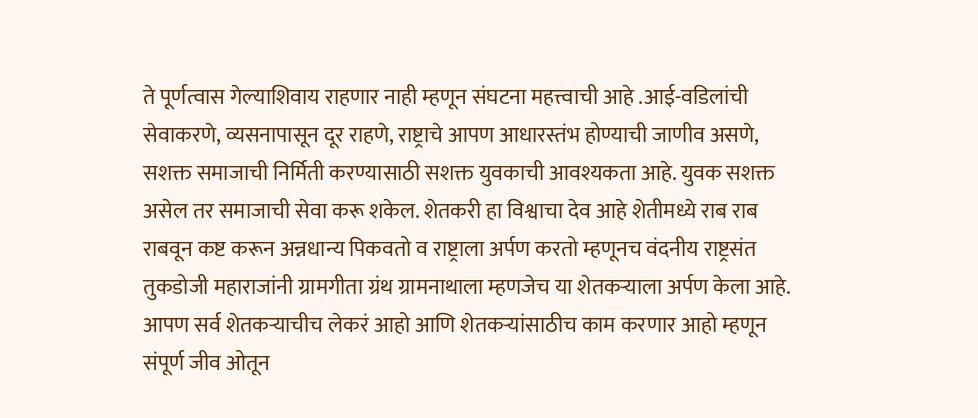ते पूर्णत्वास गेल्याशिवाय राहणार नाही म्हणून संघटना महत्त्वाची आहे .आई-वडिलांची सेवाकरणे, व्यसनापासून दूर राहणे, राष्ट्राचे आपण आधारस्तंभ होण्याची जाणीव असणे, सशक्त समाजाची निर्मिती करण्यासाठी सशक्त युवकाची आवश्यकता आहे. युवक सशक्त असेल तर समाजाची सेवा करू शकेल. शेतकरी हा विश्वाचा देव आहे शेतीमध्ये राब राब राबवून कष्ट करून अन्नधान्य पिकवतो व राष्ट्राला अर्पण करतो म्हणूनच वंदनीय राष्ट्रसंत तुकडोजी महाराजांनी ग्रामगीता ग्रंथ ग्रामनाथाला म्हणजेच या शेतकऱ्याला अर्पण केला आहे. आपण सर्व शेतकऱ्याचीच लेकरं आहो आणि शेतकऱ्यांसाठीच काम करणार आहो म्हणून संपूर्ण जीव ओतून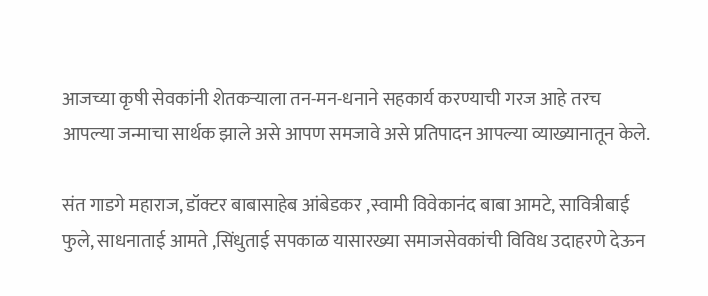आजच्या कृषी सेवकांनी शेतकऱ्याला तन-मन-धनाने सहकार्य करण्याची गरज आहे तरच आपल्या जन्माचा सार्थक झाले असे आपण समजावे असे प्रतिपादन आपल्या व्याख्यानातून केले.

संत गाडगे महाराज, डॉक्टर बाबासाहेब आंबेडकर ,स्वामी विवेकानंद बाबा आमटे, सावित्रीबाई फुले, साधनाताई आमते ,सिंधुताई सपकाळ यासारख्या समाजसेवकांची विविध उदाहरणे देऊन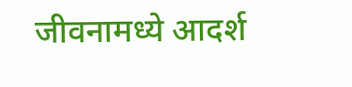जीवनामध्ये आदर्श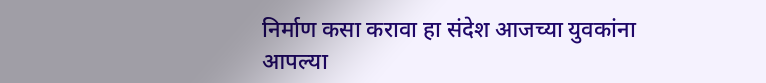निर्माण कसा करावा हा संदेश आजच्या युवकांना आपल्या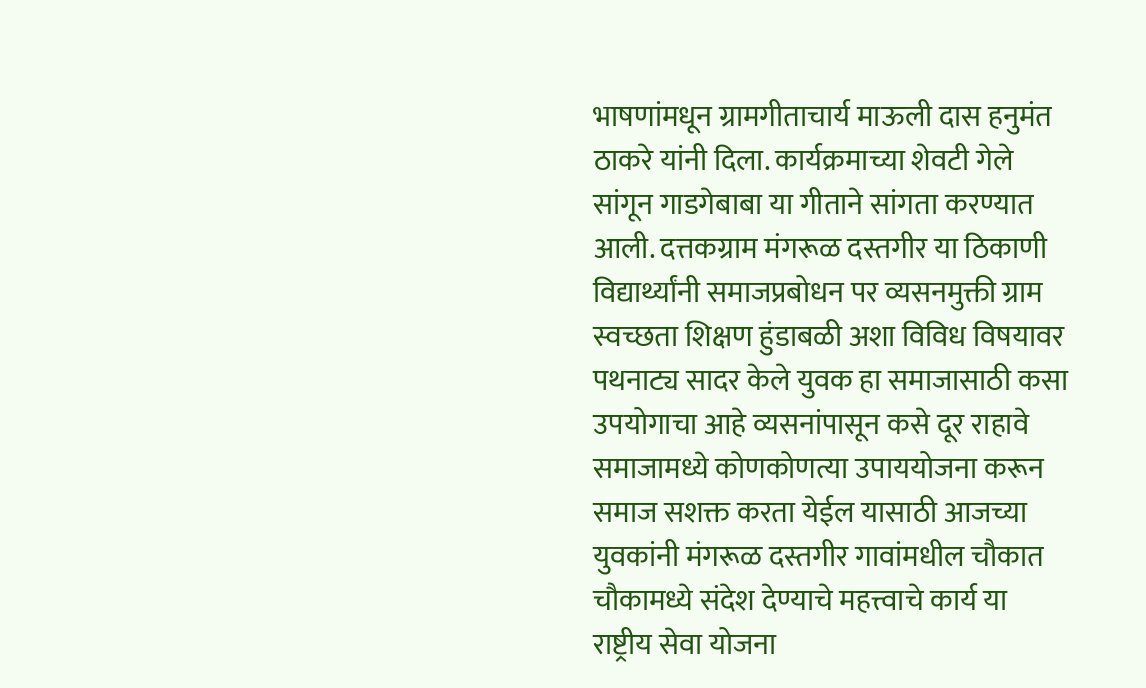भाषणांमधून ग्रामगीताचार्य माऊली दास हनुमंत ठाकरे यांनी दिला. कार्यक्रमाच्या शेवटी गेले सांगून गाडगेबाबा या गीताने सांगता करण्यात आली. दत्तकग्राम मंगरूळ दस्तगीर या ठिकाणी विद्यार्थ्यांनी समाजप्रबोधन पर व्यसनमुक्ती ग्राम स्वच्छता शिक्षण हुंडाबळी अशा विविध विषयावर पथनाट्य सादर केले युवक हा समाजासाठी कसा उपयोगाचा आहे व्यसनांपासून कसे दूर राहावे समाजामध्ये कोणकोणत्या उपाययोजना करून समाज सशक्त करता येईल यासाठी आजच्या युवकांनी मंगरूळ दस्तगीर गावांमधील चौकात चौकामध्ये संदेश देण्याचे महत्त्वाचे कार्य या राष्ट्रीय सेवा योजना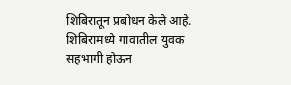शिबिरातून प्रबोधन केले आहे. शिबिरामध्ये गावातील युवक सहभागी होऊन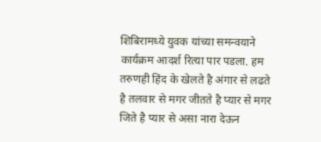शिबिरामध्ये युवक यांच्या समन्वयाने कार्यक्रम आदर्श रित्या पार पडला. हम तरुणही हिंद के खेलते है अंगार से लढते है तलवार से मगर जीतते है प्यार से मगर जिते है प्यार से असा नारा देऊन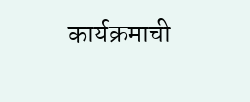कार्यक्रमाची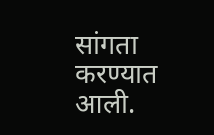सांगता करण्यात आली.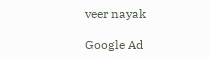veer nayak

Google Ad